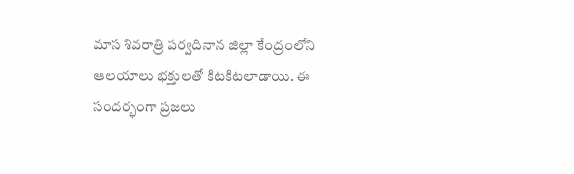మాస శివరాత్రి పర్వదినాన జిల్లా కేంద్రంలోని ఆలయాలు భక్తులతో కిటకిటలాడాయి. ఈ సందర్భంగా ప్రజలు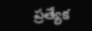ప్రత్యేక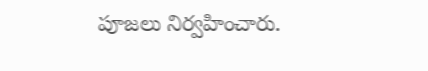పూజలు నిర్వహించారు.